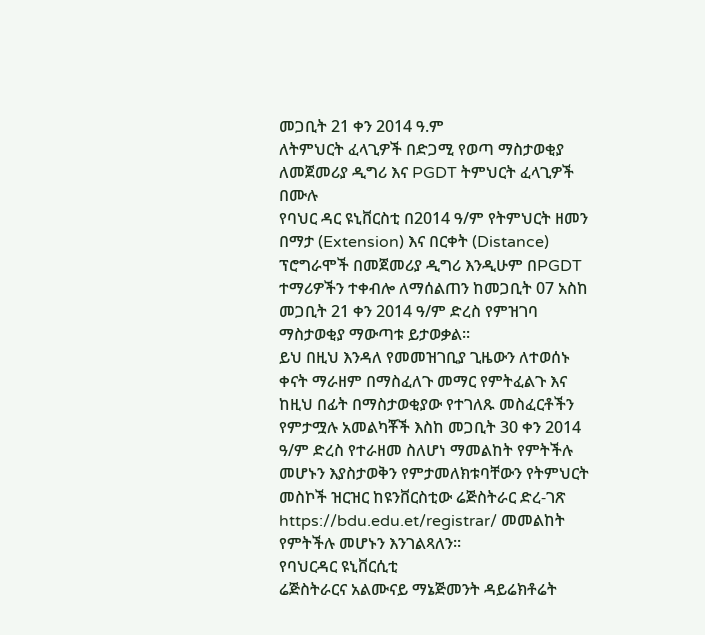መጋቢት 21 ቀን 2014 ዓ.ም
ለትምህርት ፈላጊዎች በድጋሚ የወጣ ማስታወቂያ
ለመጀመሪያ ዲግሪ እና PGDT ትምህርት ፈላጊዎች በሙሉ
የባህር ዳር ዩኒቨርስቲ በ2014 ዓ/ም የትምህርት ዘመን በማታ (Extension) እና በርቀት (Distance) ፕሮግራሞች በመጀመሪያ ዲግሪ እንዲሁም በPGDT ተማሪዎችን ተቀብሎ ለማሰልጠን ከመጋቢት 07 አስከ መጋቢት 21 ቀን 2014 ዓ/ም ድረስ የምዝገባ ማስታወቂያ ማውጣቱ ይታወቃል፡፡
ይህ በዚህ እንዳለ የመመዝገቢያ ጊዜውን ለተወሰኑ ቀናት ማራዘም በማስፈለጉ መማር የምትፈልጉ እና ከዚህ በፊት በማስታወቂያው የተገለጹ መስፈርቶችን የምታሟሉ አመልካቾች እስከ መጋቢት 30 ቀን 2014 ዓ/ም ድረስ የተራዘመ ስለሆነ ማመልከት የምትችሉ መሆኑን እያስታወቅን የምታመለክቱባቸውን የትምህርት መስኮች ዝርዝር ከዩንቨርስቲው ሬጅስትራር ድረ-ገጽ https://bdu.edu.et/registrar/ መመልከት የምትችሉ መሆኑን እንገልጻለን፡፡
የባህርዳር ዩኒቨርሲቲ
ሬጅስትራርና አልሙናይ ማኔጅመንት ዳይሬክቶሬት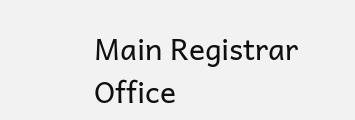Main Registrar Office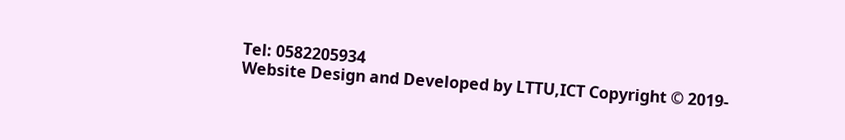Tel: 0582205934
Website Design and Developed by LTTU,ICT Copyright © 2019-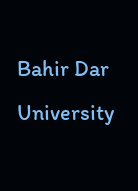Bahir Dar University